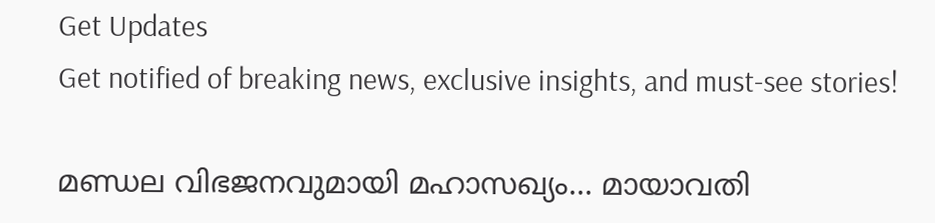Get Updates
Get notified of breaking news, exclusive insights, and must-see stories!

മണ്ഡല വിഭജനവുമായി മഹാസഖ്യം... മായാവതി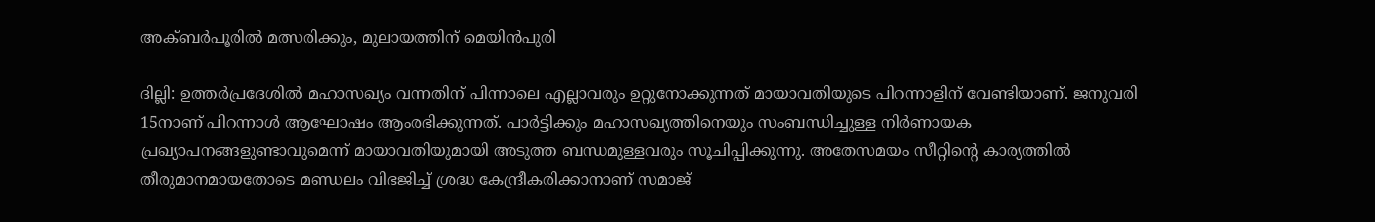അക്ബര്‍പൂരില്‍ മത്സരിക്കും, മുലായത്തിന് മെയിന്‍പുരി

ദില്ലി: ഉത്തര്‍പ്രദേശില്‍ മഹാസഖ്യം വന്നതിന് പിന്നാലെ എല്ലാവരും ഉറ്റുനോക്കുന്നത് മായാവതിയുടെ പിറന്നാളിന് വേണ്ടിയാണ്. ജനുവരി 15നാണ് പിറന്നാള്‍ ആഘോഷം ആംരഭിക്കുന്നത്. പാര്‍ട്ടിക്കും മഹാസഖ്യത്തിനെയും സംബന്ധിച്ചുള്ള നിര്‍ണായക പ്രഖ്യാപനങ്ങളുണ്ടാവുമെന്ന് മായാവതിയുമായി അടുത്ത ബന്ധമുള്ളവരും സൂചിപ്പിക്കുന്നു. അതേസമയം സീറ്റിന്റെ കാര്യത്തില്‍ തീരുമാനമായതോടെ മണ്ഡലം വിഭജിച്ച് ശ്രദ്ധ കേന്ദ്രീകരിക്കാനാണ് സമാജ്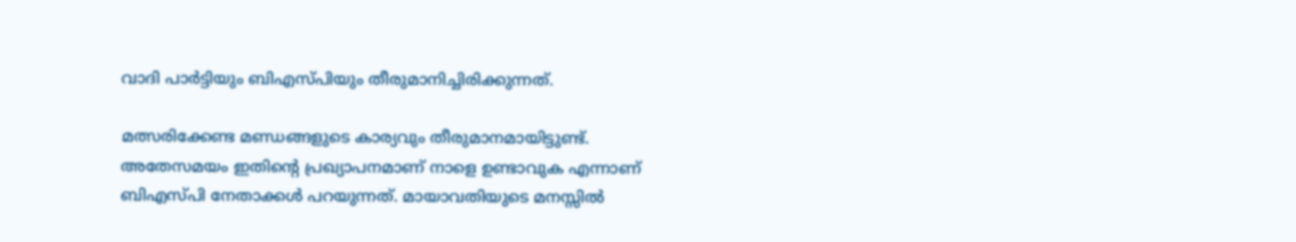വാദി പാര്‍ട്ടിയും ബിഎസ്പിയും തീരുമാനിച്ചിരിക്കുന്നത്.

മത്സരിക്കേണ്ട മണ്ഡങ്ങളുടെ കാര്യവും തീരുമാനമായിട്ടുണ്ട്. അതേസമയം ഇതിന്റെ പ്രഖ്യാപനമാണ് നാളെ ഉണ്ടാവുക എന്നാണ് ബിഎസ്പി നേതാക്കള്‍ പറയുന്നത്. മായാവതിയുടെ മനസ്സില്‍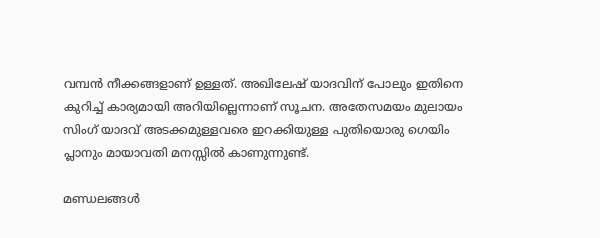വമ്പന്‍ നീക്കങ്ങളാണ് ഉള്ളത്. അഖിലേഷ് യാദവിന് പോലും ഇതിനെ കുറിച്ച് കാര്യമായി അറിയില്ലെന്നാണ് സൂചന. അതേസമയം മുലായം സിംഗ് യാദവ് അടക്കമുള്ളവരെ ഇറക്കിയുള്ള പുതിയൊരു ഗെയിം പ്ലാനും മായാവതി മനസ്സില്‍ കാണുന്നുണ്ട്.

മണ്ഡലങ്ങള്‍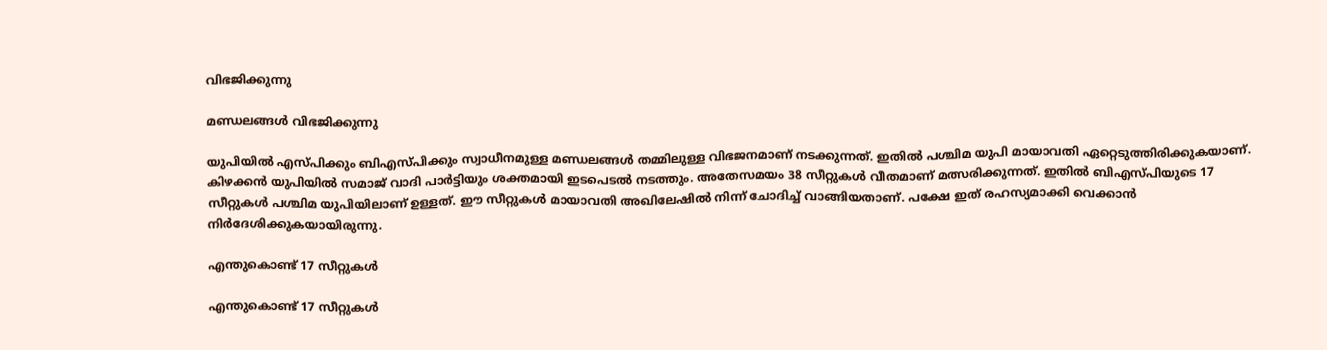വിഭജിക്കുന്നു

മണ്ഡലങ്ങള്‍ വിഭജിക്കുന്നു

യുപിയില്‍ എസ്പിക്കും ബിഎസ്പിക്കും സ്വാധീനമുള്ള മണ്ഡലങ്ങള്‍ തമ്മിലുള്ള വിഭജനമാണ് നടക്കുന്നത്. ഇതില്‍ പശ്ചിമ യുപി മായാവതി ഏറ്റെടുത്തിരിക്കുകയാണ്. കിഴക്കന്‍ യുപിയില്‍ സമാജ് വാദി പാര്‍ട്ടിയും ശക്തമായി ഇടപെടല്‍ നടത്തും. അതേസമയം 38 സീറ്റുകള്‍ വീതമാണ് മത്സരിക്കുന്നത്. ഇതില്‍ ബിഎസ്പിയുടെ 17 സീറ്റുകള്‍ പശ്ചിമ യുപിയിലാണ് ഉള്ളത്. ഈ സീറ്റുകള്‍ മായാവതി അഖിലേഷില്‍ നിന്ന് ചോദിച്ച് വാങ്ങിയതാണ്. പക്ഷേ ഇത് രഹസ്യമാക്കി വെക്കാന്‍ നിര്‍ദേശിക്കുകയായിരുന്നു.

എന്തുകൊണ്ട് 17 സീറ്റുകള്‍

എന്തുകൊണ്ട് 17 സീറ്റുകള്‍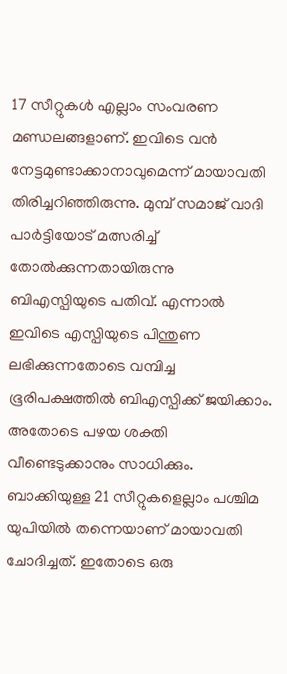17 സീറ്റുകള്‍ എല്ലാം സംവരണ മണ്ഡലങ്ങളാണ്. ഇവിടെ വന്‍ നേട്ടമുണ്ടാക്കാനാവുമെന്ന് മായാവതി തിരിച്ചറിഞ്ഞിരുന്നു. മുമ്പ് സമാജ് വാദി പാര്‍ട്ടിയോട് മത്സരിച്ച് തോല്‍ക്കുന്നതായിരുന്നു ബിഎസ്പിയുടെ പതിവ്. എന്നാല്‍ ഇവിടെ എസ്പിയുടെ പിന്തുണ ലഭിക്കുന്നതോടെ വമ്പിച്ച ഭൂരിപക്ഷത്തില്‍ ബിഎസ്പിക്ക് ജയിക്കാം. അതോടെ പഴയ ശക്തി വീണ്ടെടുക്കാനും സാധിക്കും. ബാക്കിയുള്ള 21 സീറ്റുകളെല്ലാം പശ്ചിമ യുപിയില്‍ തന്നെയാണ് മായാവതി ചോദിച്ചത്. ഇതോടെ ഒരു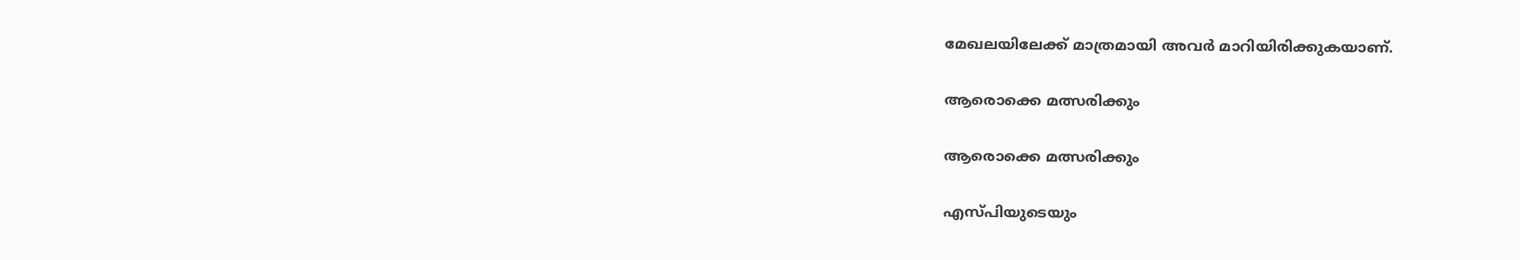മേഖലയിലേക്ക് മാത്രമായി അവര്‍ മാറിയിരിക്കുകയാണ്.

ആരൊക്കെ മത്സരിക്കും

ആരൊക്കെ മത്സരിക്കും

എസ്പിയുടെയും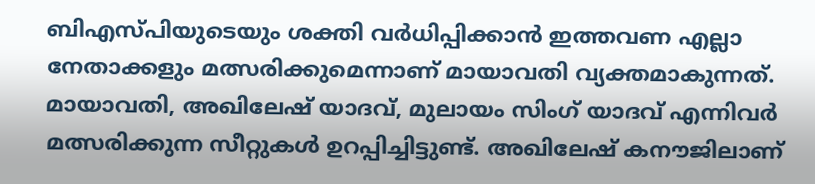ബിഎസ്പിയുടെയും ശക്തി വര്‍ധിപ്പിക്കാന്‍ ഇത്തവണ എല്ലാ നേതാക്കളും മത്സരിക്കുമെന്നാണ് മായാവതി വ്യക്തമാകുന്നത്. മായാവതി, അഖിലേഷ് യാദവ്, മുലായം സിംഗ് യാദവ് എന്നിവര്‍ മത്സരിക്കുന്ന സീറ്റുകള്‍ ഉറപ്പിച്ചിട്ടുണ്ട്. അഖിലേഷ് കനൗജിലാണ്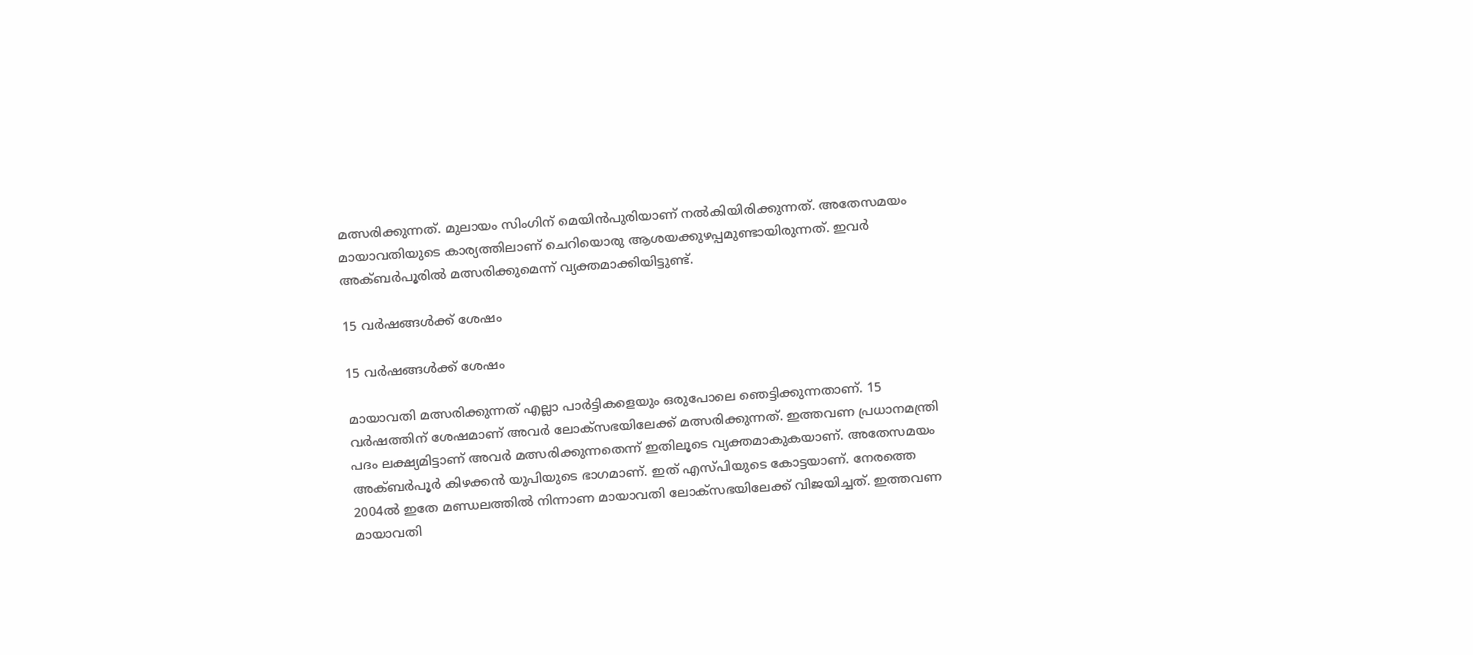മത്സരിക്കുന്നത്. മുലായം സിംഗിന് മെയിന്‍പുരിയാണ് നല്‍കിയിരിക്കുന്നത്. അതേസമയം മായാവതിയുടെ കാര്യത്തിലാണ് ചെറിയൊരു ആശയക്കുഴപ്പമുണ്ടായിരുന്നത്. ഇവര്‍ അക്ബര്‍പൂരില്‍ മത്സരിക്കുമെന്ന് വ്യക്തമാക്കിയിട്ടുണ്ട്.

15 വര്‍ഷങ്ങള്‍ക്ക് ശേഷം

15 വര്‍ഷങ്ങള്‍ക്ക് ശേഷം

മായാവതി മത്സരിക്കുന്നത് എല്ലാ പാര്‍ട്ടികളെയും ഒരുപോലെ ഞെട്ടിക്കുന്നതാണ്. 15 വര്‍ഷത്തിന് ശേഷമാണ് അവര്‍ ലോക്‌സഭയിലേക്ക് മത്സരിക്കുന്നത്. ഇത്തവണ പ്രധാനമന്ത്രി പദം ലക്ഷ്യമിട്ടാണ് അവര്‍ മത്സരിക്കുന്നതെന്ന് ഇതിലൂടെ വ്യക്തമാകുകയാണ്. അതേസമയം അക്ബര്‍പൂര്‍ കിഴക്കന്‍ യുപിയുടെ ഭാഗമാണ്. ഇത് എസ്പിയുടെ കോട്ടയാണ്. നേരത്തെ 2004ല്‍ ഇതേ മണ്ഡലത്തില്‍ നിന്നാണ മായാവതി ലോക്‌സഭയിലേക്ക് വിജയിച്ചത്. ഇത്തവണ മായാവതി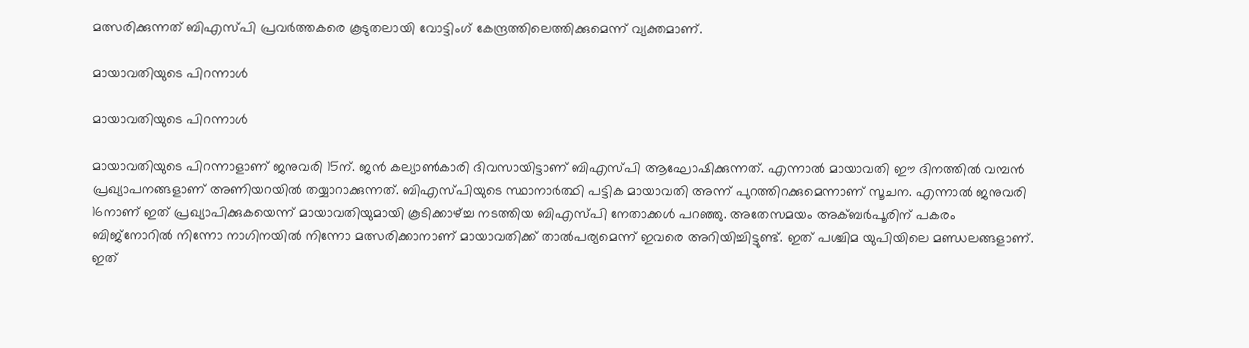മത്സരിക്കുന്നത് ബിഎസ്പി പ്രവര്‍ത്തകരെ കൂടുതലായി വോട്ടിംഗ് കേന്ദ്രത്തിലെത്തിക്കുമെന്ന് വ്യക്തമാണ്.

മായാവതിയുടെ പിറന്നാള്‍

മായാവതിയുടെ പിറന്നാള്‍

മായാവതിയുടെ പിറന്നാളാണ് ജനുവരി 15ന്. ജന്‍ കല്യാണ്‍കാരി ദിവസായിട്ടാണ് ബിഎസ്പി ആഘോഷിക്കുന്നത്. എന്നാല്‍ മായാവതി ഈ ദിനത്തില്‍ വമ്പന്‍ പ്രഖ്യാപനങ്ങളാണ് അണിയറയില്‍ തയ്യാറാക്കുന്നത്. ബിഎസ്പിയുടെ സ്ഥാനാര്‍ത്ഥി പട്ടിക മായാവതി അന്ന് പുറത്തിറക്കുമെന്നാണ് സൂചന. എന്നാല്‍ ജനുവരി 16നാണ് ഇത് പ്രഖ്യാപിക്കുകയെന്ന് മായാവതിയുമായി കൂടിക്കാഴ്ച്ച നടത്തിയ ബിഎസ്പി നേതാക്കള്‍ പറഞ്ഞു. അതേസമയം അക്ബര്‍പൂരിന് പകരം ബിജ്‌നോറില്‍ നിന്നോ നാഗിനയില്‍ നിന്നോ മത്സരിക്കാനാണ് മായാവതിക്ക് താല്‍പര്യമെന്ന് ഇവരെ അറിയിച്ചിട്ടുണ്ട്. ഇത് പശ്ചിമ യുപിയിലെ മണ്ഡലങ്ങളാണ്. ഇത്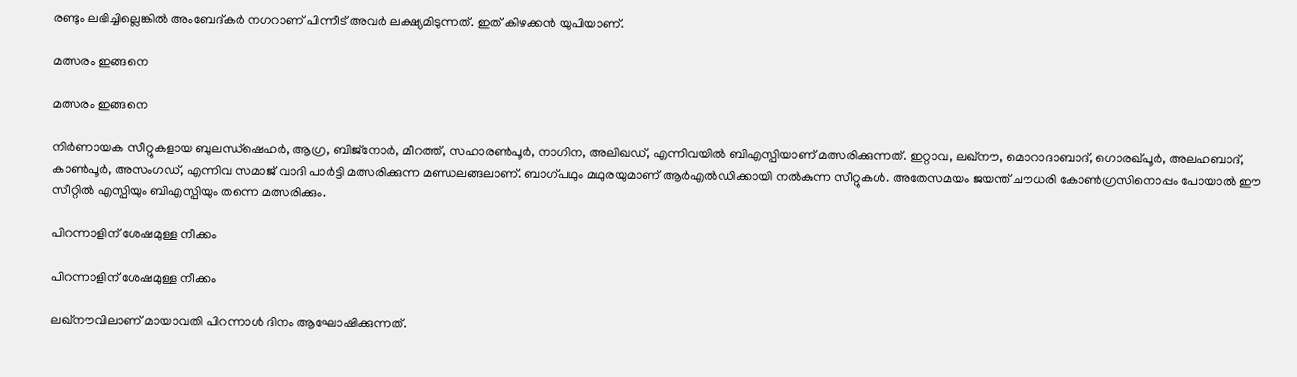രണ്ടും ലഭിച്ചില്ലെങ്കില്‍ അംബേദ്കര്‍ നഗറാണ് പിന്നീട് അവര്‍ ലക്ഷ്യമിടുന്നത്. ഇത് കിഴക്കന്‍ യുപിയാണ്.

മത്സരം ഇങ്ങനെ

മത്സരം ഇങ്ങനെ

നിര്‍ണായക സീറ്റുകളായ ബുലന്ധ്‌ഷെഹര്‍, ആഗ്ര, ബിജ്‌നോര്‍, മീറത്ത്, സഹാരണ്‍പൂര്‍, നാഗിന, അലിഖഡ്, എന്നിവയില്‍ ബിഎസ്പിയാണ് മത്സരിക്കുന്നത്. ഇറ്റാവ, ലഖ്‌നൗ, മൊറാദാബാദ്, ഗൊരഖ്പൂര്‍, അലഹബാദ്, കാണ്‍പൂര്‍, അസംഗഡ്, എന്നിവ സമാജ് വാദി പാര്‍ട്ടി മത്സരിക്കുന്ന മണ്ഡലങ്ങലാണ്. ബാഗ്പഥും മഥുരയുമാണ് ആര്‍എല്‍ഡിക്കായി നല്‍കുന്ന സീറ്റുകള്‍. അതേസമയം ജയന്ത് ചൗധരി കോണ്‍ഗ്രസിനൊപ്പം പോയാല്‍ ഈ സീറ്റില്‍ എസ്പിയും ബിഎസ്പിയും തന്നെ മത്സരിക്കും.

പിറന്നാളിന് ശേഷമുള്ള നീക്കം

പിറന്നാളിന് ശേഷമുള്ള നീക്കം

ലഖ്‌നൗവിലാണ് മായാവതി പിറന്നാള്‍ ദിനം ആഘോഷിക്കുന്നത്.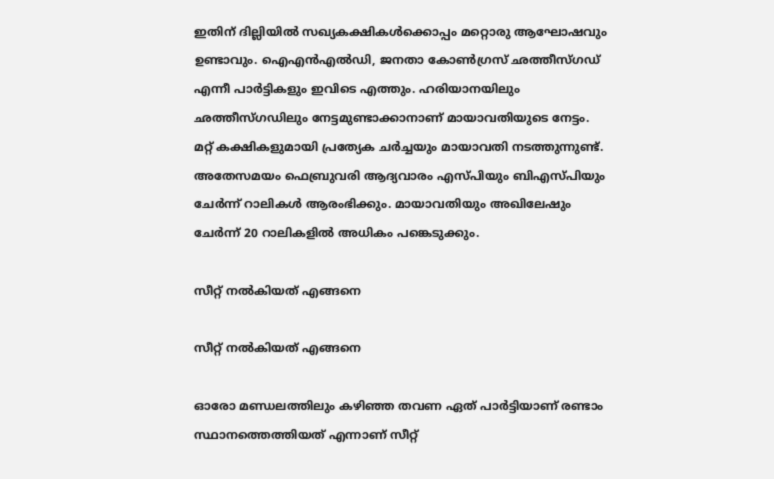ഇതിന് ദില്ലിയില്‍ സഖ്യകക്ഷികള്‍ക്കൊപ്പം മറ്റൊരു ആഘോഷവും ഉണ്ടാവും. ഐഎന്‍എല്‍ഡി, ജനതാ കോണ്‍ഗ്രസ് ഛത്തീസ്ഗഡ് എന്നീ പാര്‍ട്ടികളും ഇവിടെ എത്തും. ഹരിയാനയിലും ഛത്തീസ്ഗഡിലും നേട്ടമുണ്ടാക്കാനാണ് മായാവതിയുടെ നേട്ടം. മറ്റ് കക്ഷികളുമായി പ്രത്യേക ചര്‍ച്ചയും മായാവതി നടത്തുന്നുണ്ട്. അതേസമയം ഫെബ്രുവരി ആദ്യവാരം എസ്പിയും ബിഎസ്പിയും ചേര്‍ന്ന് റാലികള്‍ ആരംഭിക്കും. മായാവതിയും അഖിലേഷും ചേര്‍ന്ന് 20 റാലികളില്‍ അധികം പങ്കെടുക്കും.

സീറ്റ് നല്‍കിയത് എങ്ങനെ

സീറ്റ് നല്‍കിയത് എങ്ങനെ

ഓരോ മണ്ഡലത്തിലും കഴിഞ്ഞ തവണ ഏത് പാര്‍ട്ടിയാണ് രണ്ടാം സ്ഥാനത്തെത്തിയത് എന്നാണ് സീറ്റ്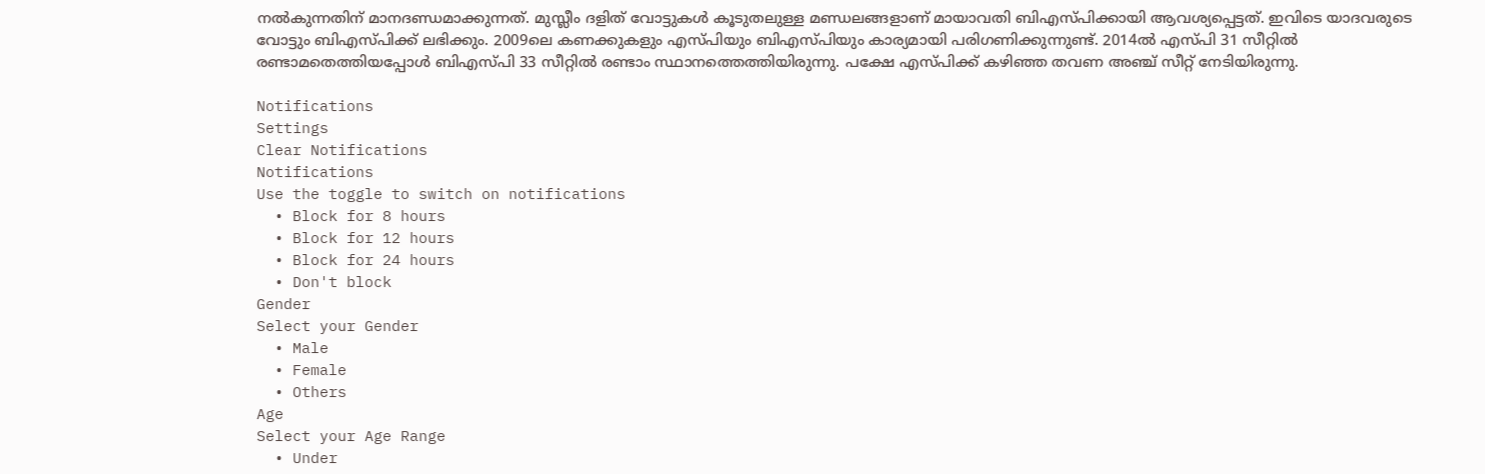നല്‍കുന്നതിന് മാനദണ്ഡമാക്കുന്നത്. മുസ്ലീം ദളിത് വോട്ടുകള്‍ കൂടുതലുള്ള മണ്ഡലങ്ങളാണ് മായാവതി ബിഎസ്പിക്കായി ആവശ്യപ്പെട്ടത്. ഇവിടെ യാദവരുടെ വോട്ടും ബിഎസ്പിക്ക് ലഭിക്കും. 2009ലെ കണക്കുകളും എസ്പിയും ബിഎസ്പിയും കാര്യമായി പരിഗണിക്കുന്നുണ്ട്. 2014ല്‍ എസ്പി 31 സീറ്റില്‍ രണ്ടാമതെത്തിയപ്പോള്‍ ബിഎസ്പി 33 സീറ്റില്‍ രണ്ടാം സ്ഥാനത്തെത്തിയിരുന്നു. പക്ഷേ എസ്പിക്ക് കഴിഞ്ഞ തവണ അഞ്ച് സീറ്റ് നേടിയിരുന്നു.

Notifications
Settings
Clear Notifications
Notifications
Use the toggle to switch on notifications
  • Block for 8 hours
  • Block for 12 hours
  • Block for 24 hours
  • Don't block
Gender
Select your Gender
  • Male
  • Female
  • Others
Age
Select your Age Range
  • Under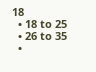18
  • 18 to 25
  • 26 to 35
  •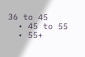36 to 45
  • 45 to 55
  • 55+